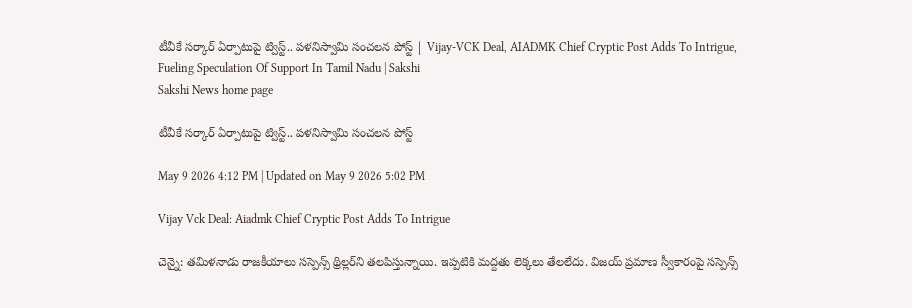టీవీకే సర్కార్‌ ఏర్పాటుపై ట్విస్ట్‌.. పళనిస్వామి సంచలన పోస్ట్‌ | Vijay-VCK Deal, AIADMK Chief Cryptic Post Adds To Intrigue, Fueling Speculation Of Support In Tamil Nadu | Sakshi
Sakshi News home page

టీవీకే సర్కార్‌ ఏర్పాటుపై ట్విస్ట్‌.. పళనిస్వామి సంచలన పోస్ట్‌

May 9 2026 4:12 PM | Updated on May 9 2026 5:02 PM

Vijay Vck Deal: Aiadmk Chief Cryptic Post Adds To Intrigue

చెన్నై: తమిళనాడు రాజకీయాలు సస్పెన్స్‌ థ్రిల్లర్‌ని తలపిస్తున్నాయి. ఇప్పటికి మద్దతు లెక్కలు తేలలేదు. విజయ్‌ ప్రమాణ స్వీకారంపై సస్పెన్స్‌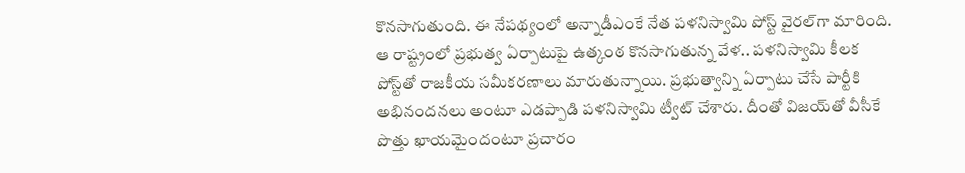కొనసాగుతుంది. ఈ నేపథ్యంలో అన్నాడీఎంకే నేత పళనిస్వామి పోస్ట్‌ వైరల్‌గా మారింది. ఆ రాష్ట్రంలో ప్రభుత్వ ఏర్పాటుపై ఉత్కంఠ కొనసాగుతున్న వేళ.. పళనిస్వామి కీలక పోస్ట్‌తో రాజకీయ సమీకరణాలు మారుతున్నాయి. ప్రభుత్వాన్ని ఏర్పాటు చేసే పార్టీకి అభినందనలు అంటూ ఎడప్పాడి పళనిస్వామి ట్వీట్‌ చేశారు. దీంతో విజయ్‌తో వీసీకే పొత్తు ఖాయమైందంటూ ప్రచారం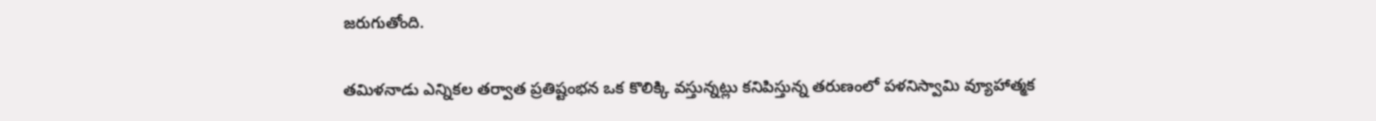జరుగుతోంది.

తమిళనాడు ఎన్నికల తర్వాత ప్రతిష్టంభన ఒక కొలిక్కి వస్తున్నట్లు కనిపిస్తున్న తరుణంలో పళనిస్వామి వ్యూహాత్మక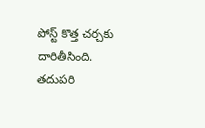పోస్ట్ కొత్త చర్చకు దారితీసింది. తదుపరి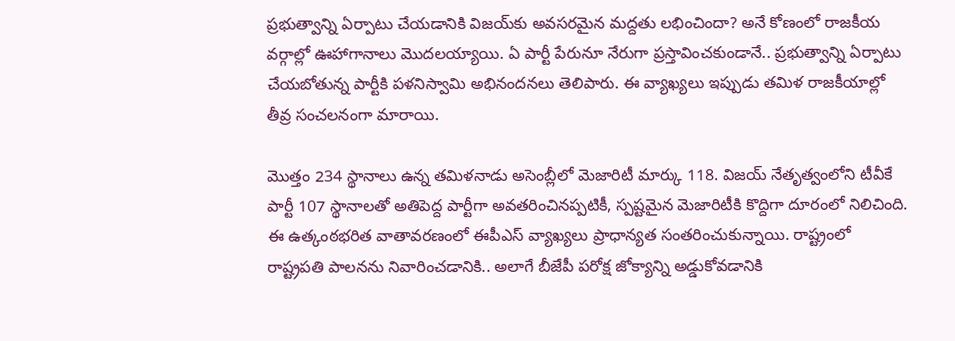ప్రభుత్వాన్ని ఏర్పాటు చేయడానికి విజయ్‌కు అవసరమైన మద్దతు లభించిందా? అనే కోణంలో రాజకీయ వర్గాల్లో ఊహాగానాలు మొదలయ్యాయి. ఏ పార్టీ పేరునూ నేరుగా ప్రస్తావించకుండానే.. ప్రభుత్వాన్ని ఏర్పాటు చేయబోతున్న పార్టీకి పళనిస్వామి అభినందనలు తెలిపారు. ఈ వ్యాఖ్యలు ఇప్పుడు తమిళ రాజకీయాల్లో తీవ్ర సంచలనంగా మారాయి.

మొత్తం 234 స్థానాలు ఉన్న తమిళనాడు అసెంబ్లీలో మెజారిటీ మార్కు 118. విజయ్ నేతృత్వంలోని టీవీకే పార్టీ 107 స్థానాలతో అతిపెద్ద పార్టీగా అవతరించినప్పటికీ, స్పష్టమైన మెజారిటీకి కొద్దిగా దూరంలో నిలిచింది. ఈ ఉత్కంఠభరిత వాతావరణంలో ఈపీఎస్‌ వ్యాఖ్యలు ప్రాధాన్యత సంతరించుకున్నాయి. రాష్ట్రంలో రాష్ట్రపతి పాలనను నివారించడానికి.. అలాగే బీజేపీ పరోక్ష జోక్యాన్ని అడ్డుకోవడానికి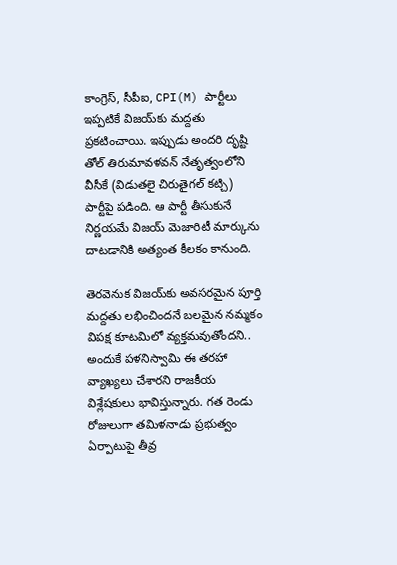కాంగ్రెస్, సీపీఐ, CPI(M) పార్టీలు ఇప్పటికే విజయ్‌కు మద్దతు ప్రకటించాయి. ఇప్పుడు అందరి దృష్టి తోల్ తిరుమావళవన్ నేతృత్వంలోని వీసీకే (విడుతలై చిరుతైగల్ కట్చి) పార్టీపై పడింది. ఆ పార్టీ తీసుకునే నిర్ణయమే విజయ్ మెజారిటీ మార్కును దాటడానికి అత్యంత కీలకం కానుంది.

తెరవెనుక విజయ్‌కు అవసరమైన పూర్తి మద్దతు లభించిందనే బలమైన నమ్మకం విపక్ష కూటమిలో వ్యక్తమవుతోందని.. అందుకే పళనిస్వామి ఈ తరహా వ్యాఖ్యలు చేశారని రాజకీయ విశ్లేషకులు భావిస్తున్నారు. గత రెండు రోజులుగా తమిళనాడు ప్రభుత్వం ఏర్పాటుపై తీవ్ర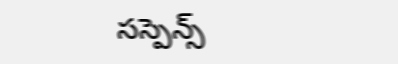సస్పెన్స్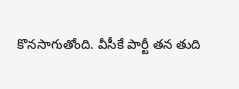కొనసాగుతోంది. వీసీకే పార్టీ తన తుది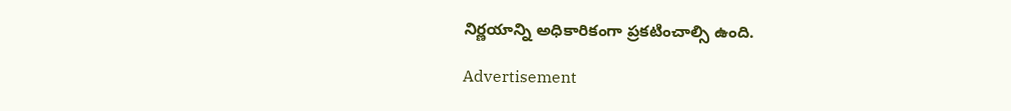నిర్ణయాన్ని అధికారికంగా ప్రకటించాల్సి ఉంది.

Advertisement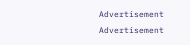Advertisement
Advertisement